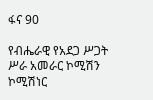ፋና 90

የብሔራዊ የአደጋ ሥጋት ሥራ አመራር ኮሚሽን ኮሚሽነር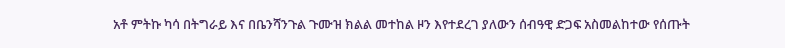አቶ ምትኩ ካሳ በትግራይ እና በቤንሻንጉል ጉሙዝ ክልል መተከል ዞን እየተደረገ ያለውን ሰብዓዊ ድጋፍ አስመልከተው የሰጡት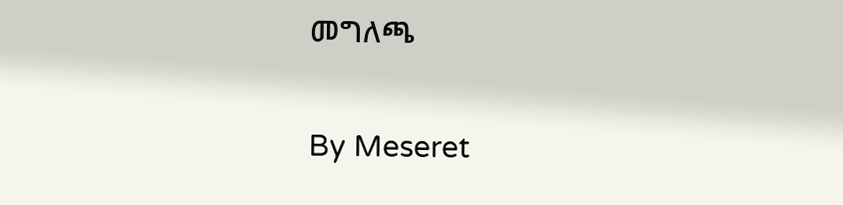መግለጫ

By Meseret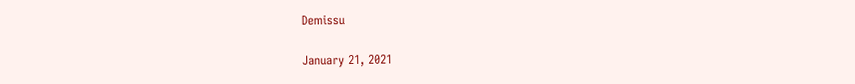Demissu

January 21, 2021